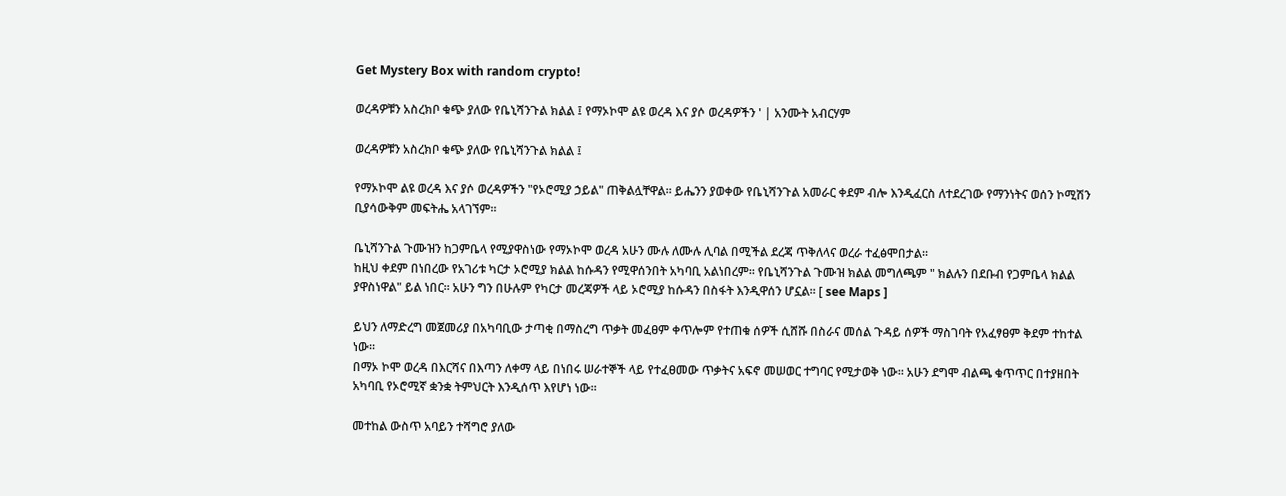Get Mystery Box with random crypto!

ወረዳዎቹን አስረክቦ ቁጭ ያለው የቤኒሻንጉል ክልል ፤ የማኦኮሞ ልዩ ወረዳ እና ያሶ ወረዳዎችን ' | አንሙት አብርሃም

ወረዳዎቹን አስረክቦ ቁጭ ያለው የቤኒሻንጉል ክልል ፤

የማኦኮሞ ልዩ ወረዳ እና ያሶ ወረዳዎችን "የኦሮሚያ ኃይል" ጠቅልሏቸዋል። ይሔንን ያወቀው የቤኒሻንጉል አመራር ቀደም ብሎ እንዲፈርስ ለተደረገው የማንነትና ወሰን ኮሚሽን ቢያሳውቅም መፍትሔ አላገኘም።

ቤኒሻንጉል ጉሙዝን ከጋምቤላ የሚያዋስነው የማኦኮሞ ወረዳ አሁን ሙሉ ለሙሉ ሊባል በሚችል ደረጃ ጥቅለላና ወረራ ተፈፅሞበታል።
ከዚህ ቀደም በነበረው የአገሪቱ ካርታ ኦሮሚያ ክልል ከሱዳን የሚዋሰንበት አካባቢ አልነበረም። የቤኒሻንጉል ጉሙዝ ክልል መግለጫም " ክልሉን በደቡብ የጋምቤላ ክልል ያዋስነዋል" ይል ነበር። አሁን ግን በሁሉም የካርታ መረጃዎች ላይ ኦሮሚያ ከሱዳን በስፋት እንዲዋሰን ሆኗል። [ see Maps ]

ይህን ለማድረግ መጀመሪያ በአካባቢው ታጣቂ በማስረግ ጥቃት መፈፀም ቀጥሎም የተጠቁ ሰዎች ሲሸሹ በስራና መሰል ጉዳይ ሰዎች ማስገባት የአፈፃፀም ቅደም ተከተል ነው።
በማኦ ኮሞ ወረዳ በእርሻና በእጣን ለቀማ ላይ በነበሩ ሠራተኞች ላይ የተፈፀመው ጥቃትና አፍኖ መሠወር ተግባር የሚታወቅ ነው። አሁን ደግሞ ብልጫ ቁጥጥር በተያዘበት አካባቢ የኦሮሚኛ ቋንቋ ትምህርት እንዲሰጥ እየሆነ ነው።

መተከል ውስጥ አባይን ተሻግሮ ያለው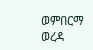ወምበርማ ወረዳ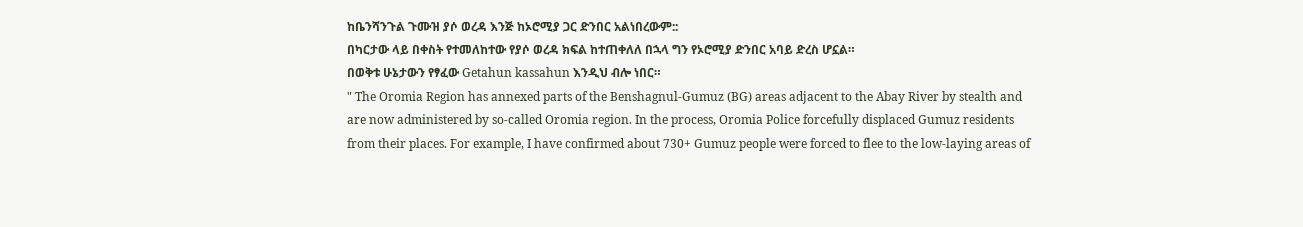ከቤንሻንጉል ጉሙዝ ያሶ ወረዳ እንጅ ከኦሮሚያ ጋር ድንበር አልነበረውም::
በካርታው ላይ በቀስት የተመለከተው የያሶ ወረዳ ክፍል ከተጠቀለለ በኋላ ግን የኦሮሚያ ድንበር አባይ ድረስ ሆኗል።
በወቅቱ ሁኔታውን የፃፈው Getahun kassahun እንዲህ ብሎ ነበር።
" The Oromia Region has annexed parts of the Benshagnul-Gumuz (BG) areas adjacent to the Abay River by stealth and are now administered by so-called Oromia region. In the process, Oromia Police forcefully displaced Gumuz residents from their places. For example, I have confirmed about 730+ Gumuz people were forced to flee to the low-laying areas of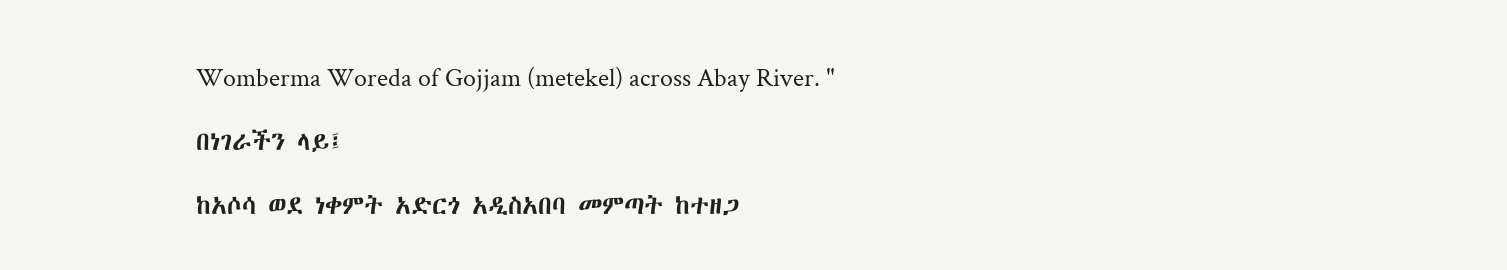Womberma Woreda of Gojjam (metekel) across Abay River. "

በነገራችን ላይ፤

ከአሶሳ ወደ ነቀምት አድርጎ አዲስአበባ መምጣት ከተዘጋ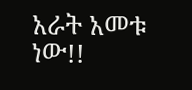አራት አመቱ ነው!!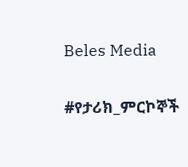Beles Media

#የታሪክ_ምርኮኞች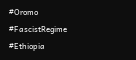#Oromo
#FascistRegime
#Ethiopia